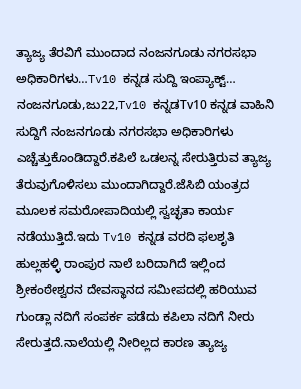ತ್ಯಾಜ್ಯ ತೆರವಿಗೆ ಮುಂದಾದ ನಂಜನಗೂಡು ನಗರಸಭಾ ಅಧಿಕಾರಿಗಳು…Tv10 ಕನ್ನಡ ಸುದ್ದಿ ಇಂಪ್ಯಾಕ್ಟ್…
ನಂಜನಗೂಡು,ಜು22,Tv10 ಕನ್ನಡTv10 ಕನ್ನಡ ವಾಹಿನಿ ಸುದ್ದಿಗೆ ನಂಜನಗೂಡು ನಗರಸಭಾ ಅಧಿಕಾರಿಗಳು ಎಚ್ಚೆತ್ತುಕೊಂಡಿದ್ದಾರೆ.ಕಪಿಲೆ ಒಡಲನ್ನ ಸೇರುತ್ತಿರುವ ತ್ಯಾಜ್ಯ ತೆರುವುಗೊಳಿಸಲು ಮುಂದಾಗಿದ್ದಾರೆ.ಜೆಸಿಬಿ ಯಂತ್ರದ ಮೂಲಕ ಸಮರೋಪಾದಿಯಲ್ಲಿ ಸ್ವಚ್ಛತಾ ಕಾರ್ಯ ನಡೆಯುತ್ತಿದೆ.ಇದು Tv10 ಕನ್ನಡ ವರದಿ ಫಲಶೃತಿ ಹುಲ್ಲಹಳ್ಳಿ ರಾಂಪುರ ನಾಲೆ ಬರಿದಾಗಿದೆ ಇಲ್ಲಿಂದ ಶ್ರೀಕಂಠೇಶ್ವರನ ದೇವಸ್ಥಾನದ ಸಮೀಪದಲ್ಲಿ ಹರಿಯುವ ಗುಂಡ್ಲಾ ನದಿಗೆ ಸಂಪರ್ಕ ಪಡೆದು ಕಪಿಲಾ ನದಿಗೆ ನೀರು ಸೇರುತ್ತದೆ.ನಾಲೆಯಲ್ಲಿ ನೀರಿಲ್ಲದ ಕಾರಣ ತ್ಯಾಜ್ಯ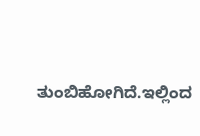ತುಂಬಿಹೋಗಿದೆ.ಇಲ್ಲಿಂದ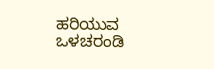ಹರಿಯುವ ಒಳಚರಂಡಿ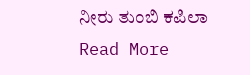ನೀರು ತುಂಬಿ ಕಪಿಲಾ
Read More